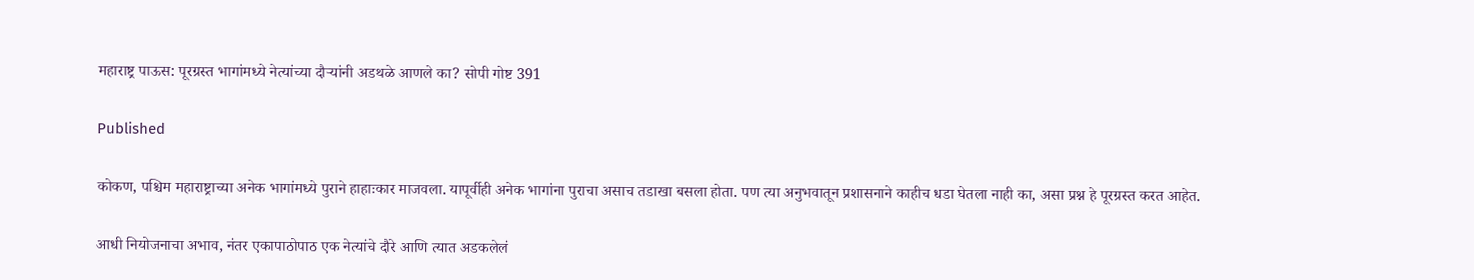महाराष्ट्र पाऊस: पूरग्रस्त भागांमध्ये नेत्यांच्या दौऱ्यांनी अडथळे आणले का? सोपी गोष्ट 391

Published

कोकण, पश्चिम महाराष्ट्राच्या अनेक भागांमध्ये पुराने हाहाःकार माजवला. यापूर्वीही अनेक भागांना पुराचा असाच तडाखा बसला होता. पण त्या अनुभवातून प्रशासनाने काहीच धडा घेतला नाही का, असा प्रश्न हे पूरग्रस्त करत आहेत.

आधी नियोजनाचा अभाव, नंतर एकापाठोपाठ एक नेत्यांचे दौरे आणि त्यात अडकलेलं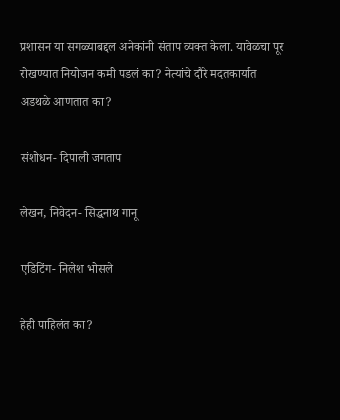प्रशासन या सगळ्याबद्दल अनेकांनी संताप व्यक्त केला. यावेळचा पूर रोखण्यात नियोजन कमी पडलं का? नेत्यांचे दौरे मदतकार्यात अडथळे आणतात का?

संशोधन- दिपाली जगताप

लेखन, निवेदन- सिद्धनाथ गानू

एडिटिंग- निलेश भोसले

हेही पाहिलंत का?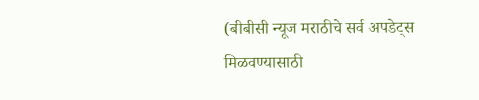(बीबीसी न्यूज मराठीचे सर्व अपडेट्स मिळवण्यासाठी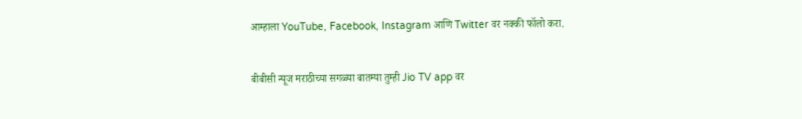आम्हाला YouTube, Facebook, Instagram आणि Twitter वर नक्की फॉलो करा.

बीबीसी न्यूज मराठीच्या सगळ्या बातम्या तुम्ही Jio TV app वर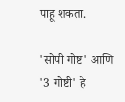पाहू शकता.

'सोपी गोष्ट' आणि '3 गोष्टी' हे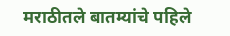मराठीतले बातम्यांचे पहिले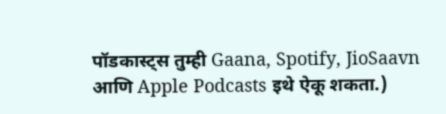पॉडकास्ट्स तुम्ही Gaana, Spotify, JioSaavn आणि Apple Podcasts इथे ऐकू शकता.)